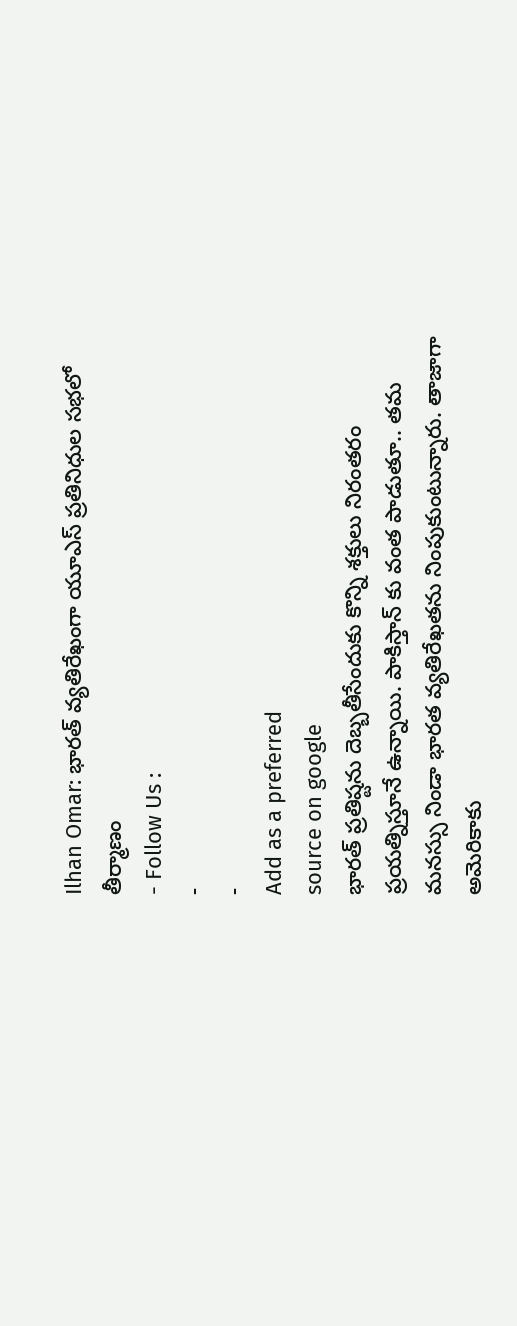Ilhan Omar: భారత్ వ్యతిరేఖంగా యూఎస్ ప్రతినిధుల సభలో తీర్మాణం
- Follow Us :
-
-
Add as a preferred
source on google
భారత్ ప్రతిష్టను దెబ్బతీసేందుకు కొన్ని శక్తులు నిరంతరం ప్రయత్నిస్తూనే ఉన్నాయి. పాకిస్తాన్ కు వంత పాడుతూ.. తమ మనస్సు నిండా భారత వ్యతిరేఖతను నింపుకుంటున్నారు. తాజాగా అమెరికాకు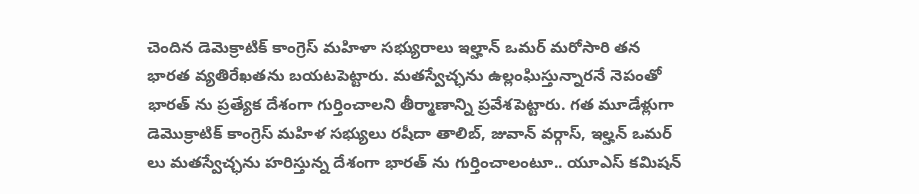చెందిన డెమెక్రాటిక్ కాంగ్రెస్ మహిళా సభ్యురాలు ఇల్హాన్ ఒమర్ మరోసారి తన భారత వ్యతిరేఖతను బయటపెట్టారు. మతస్వేచ్ఛను ఉల్లంఘిస్తున్నారనే నెపంతో భారత్ ను ప్రత్యేక దేశంగా గుర్తించాలని తీర్మాణాన్ని ప్రవేశపెట్టారు. గత మూడేళ్లుగా డెమొక్రాటిక్ కాంగ్రెస్ మహిళ సభ్యులు రషీదా తాలిబ్, జువాన్ వర్గాస్, ఇల్హన్ ఒమర్ లు మతస్వేచ్ఛను హరిస్తున్న దేశంగా భారత్ ను గుర్తించాలంటూ.. యూఎస్ కమిషన్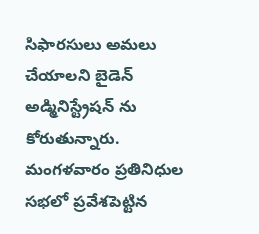సిఫారసులు అమలు చేయాలని బైడెన్ అడ్మినిస్ట్రేషన్ ను కోరుతున్నారు.
మంగళవారం ప్రతినిధుల సభలో ప్రవేశపెట్టిన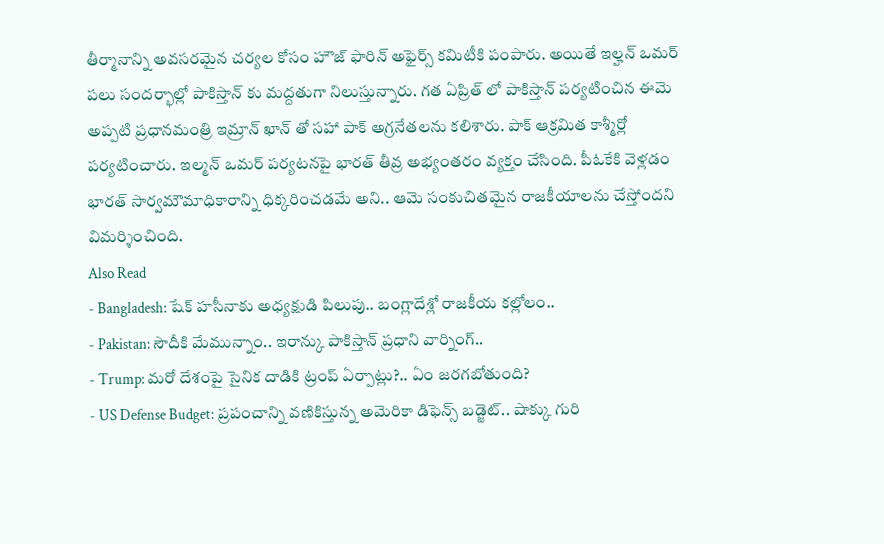తీర్మానాన్ని అవసరమైన చర్యల కోసం హౌజ్ ఫారిన్ అఫైర్స్ కమిటీకి పంపారు. అయితే ఇల్హన్ ఒమర్ పలు సందర్భాల్లో పాకిస్తాన్ కు మద్దతుగా నిలుస్తున్నారు. గత ఏప్రిత్ లో పాకిస్తాన్ పర్యటించిన ఈమె అప్పటి ప్రధానమంత్రి ఇమ్రాన్ ఖాన్ తో సహా పాక్ అగ్రనేతలను కలిశారు. పాక్ ఆక్రమిత కాశ్మీర్లో పర్యటించారు. ఇల్మన్ ఒమర్ పర్యటనపై భారత్ తీవ్ర అభ్యంతరం వ్యక్తం చేసింది. పీఓకేకి వెళ్లడం భారత్ సార్వమౌమాధికారాన్ని ధిక్కరించడమే అని.. ఆమె సంకుచితమైన రాజకీయాలను చేస్తోందని విమర్శించింది.
Also Read
- Bangladesh: షేక్ హసీనాకు అధ్యక్షుడి పిలుపు.. బంగ్లాదేశ్లో రాజకీయ కల్లోలం..
- Pakistan: సౌదీకి మేమున్నాం.. ఇరాన్కు పాకిస్తాన్ ప్రధాని వార్నింగ్..
- Trump: మరో దేశంపై సైనిక దాడికి ట్రంప్ ఏర్పాట్లు?.. ఏం జరగబోతుంది?
- US Defense Budget: ప్రపంచాన్ని వణికిస్తున్న అమెరికా డిఫెన్స్ బడ్జెట్.. షాక్కు గురి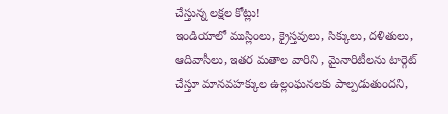చేస్తున్న లక్షల కోట్లు!
ఇండియాలో ముస్లింలు, క్రైస్తవులు, సిక్కులు, దళితులు, ఆదివాసీలు, ఇతర మతాల వారిని , మైనారిటీలను టార్గెట్ చేస్తూ మానవహక్కుల ఉల్లంఘనలకు పాల్పడుతుందని,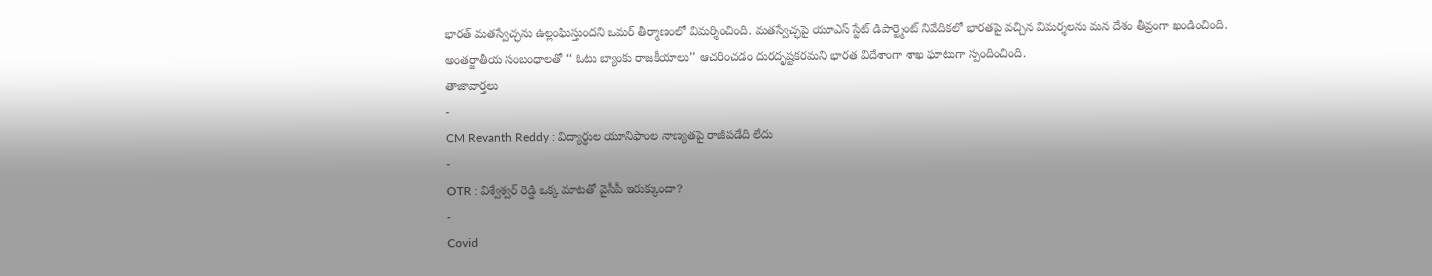భారత్ మతస్వేచ్ఛను ఉల్లంఘిస్తుందని ఒమర్ తీర్మాణంలో విమర్శించింది. మతస్వేచ్ఛపై యూఎస్ స్టేట్ డిపార్ట్మెంట్ నివేదికలో భారతపై వచ్చిన విమర్శలను మన దేశం తీవ్రంగా ఖండించింది. అంతర్జాతీయ సంబంధాలతో ‘‘ ఓటు బ్యాంకు రాజకీయాలు’’ ఆచరించడం దురదృష్టకరమని భారత విదేశాంగా శాఖ ఘాటుగా స్పందించింది.
తాజావార్తలు
-
CM Revanth Reddy : విద్యార్థుల యూనిఫాంల నాణ్యతపై రాజీపడేది లేదు
-
OTR : విశ్వేశ్వర్ రెడ్డి ఒక్క మాటతో వైసీపీ ఇరుక్కుందా?
-
Covid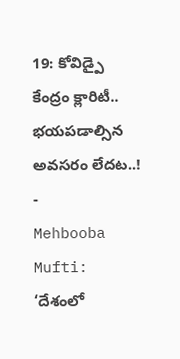19: కోవిడ్పై కేంద్రం క్లారిటీ.. భయపడాల్సిన అవసరం లేదట..!
-
Mehbooba Mufti: ‘దేశంలో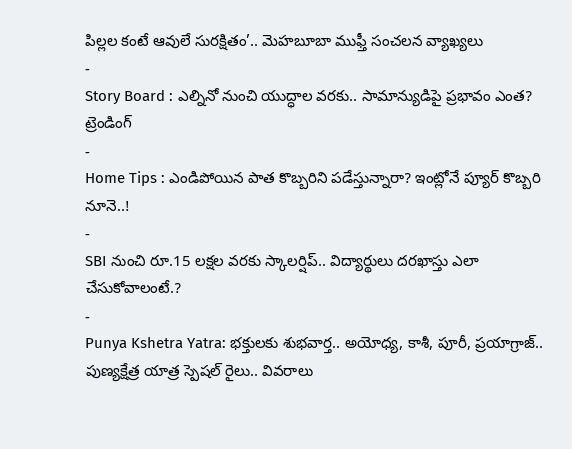పిల్లల కంటే ఆవులే సురక్షితం’.. మెహబూబా ముఫ్తీ సంచలన వ్యాఖ్యలు
-
Story Board : ఎల్నినో నుంచి యుద్ధాల వరకు.. సామాన్యుడిపై ప్రభావం ఎంత?
ట్రెండింగ్
-
Home Tips : ఎండిపోయిన పాత కొబ్బరిని పడేస్తున్నారా? ఇంట్లోనే ప్యూర్ కొబ్బరి నూనె..!
-
SBI నుంచి రూ.15 లక్షల వరకు స్కాలర్షిప్.. విద్యార్థులు దరఖాస్తు ఎలా చేసుకోవాలంటే.?
-
Punya Kshetra Yatra: భక్తులకు శుభవార్త.. అయోధ్య, కాశీ, పూరీ, ప్రయాగ్రాజ్.. పుణ్యక్షేత్ర యాత్ర స్పెషల్ రైలు.. వివరాలు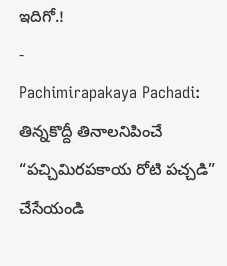ఇదిగో.!
-
Pachimirapakaya Pachadi: తిన్నకొద్దీ తినాలనిపించే “పచ్చిమిరపకాయ రోటి పచ్చడి” చేసేయండి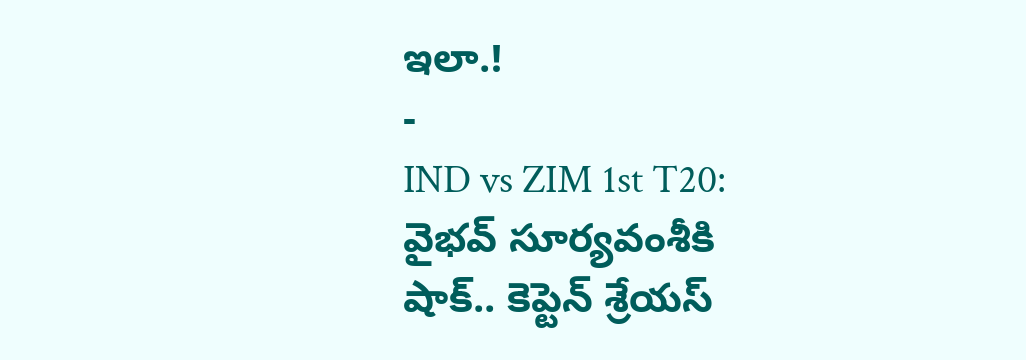ఇలా.!
-
IND vs ZIM 1st T20: వైభవ్ సూర్యవంశీకి షాక్.. కెప్టెన్ శ్రేయస్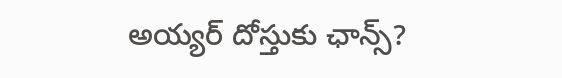అయ్యర్ దోస్తుకు ఛాన్స్?